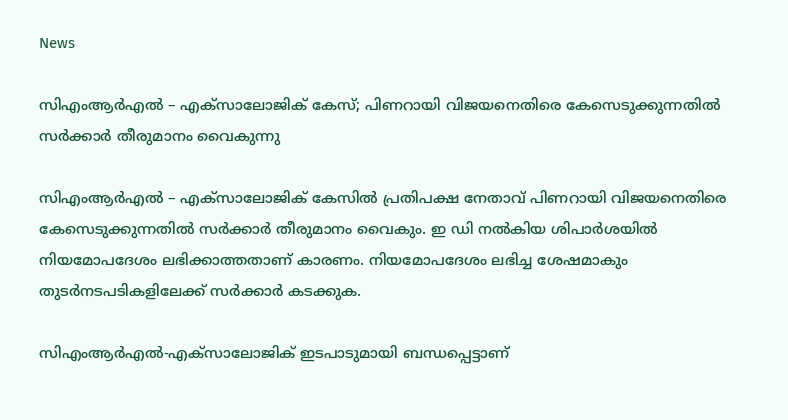News

സിഎംആര്‍എല്‍ – എക്‌സാലോജിക് കേസ്; പിണറായി വിജയനെതിരെ കേസെടുക്കുന്നതില്‍ സര്‍ക്കാര്‍ തീരുമാനം വൈകുന്നു

സിഎംആര്‍എല്‍ – എക്‌സാലോജിക് കേസില്‍ പ്രതിപക്ഷ നേതാവ് പിണറായി വിജയനെതിരെ കേസെടുക്കുന്നതില്‍ സര്‍ക്കാര്‍ തീരുമാനം വൈകും. ഇ ഡി നല്‍കിയ ശിപാര്‍ശയില്‍ നിയമോപദേശം ലഭിക്കാത്തതാണ് കാരണം. നിയമോപദേശം ലഭിച്ച ശേഷമാകും തുടര്‍നടപടികളിലേക്ക് സര്‍ക്കാര്‍ കടക്കുക.

സിഎംആര്‍എല്‍-എക്സാലോജിക് ഇടപാടുമായി ബന്ധപ്പെട്ടാണ്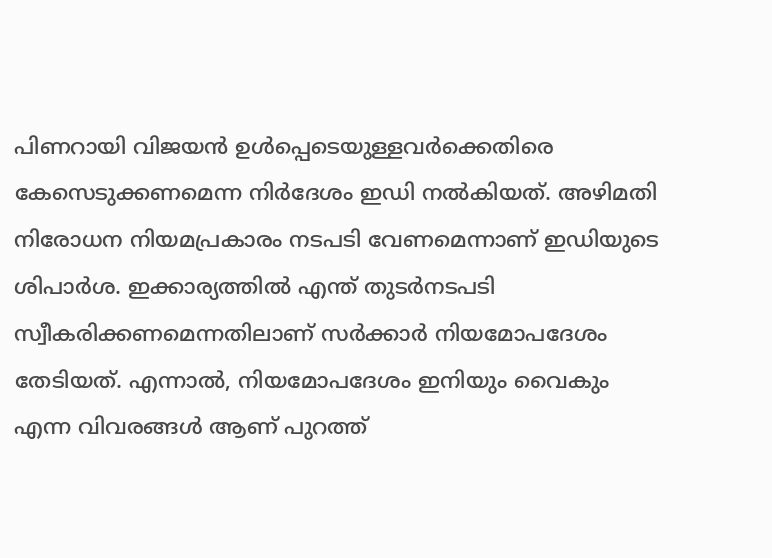പിണറായി വിജയന്‍ ഉള്‍പ്പെടെയുള്ളവര്‍ക്കെതിരെ കേസെടുക്കണമെന്ന നിര്‍ദേശം ഇഡി നല്‍കിയത്. അഴിമതി നിരോധന നിയമപ്രകാരം നടപടി വേണമെന്നാണ് ഇഡിയുടെ ശിപാര്‍ശ. ഇക്കാര്യത്തില്‍ എന്ത് തുടര്‍നടപടി സ്വീകരിക്കണമെന്നതിലാണ് സര്‍ക്കാര്‍ നിയമോപദേശം തേടിയത്. എന്നാല്‍, നിയമോപദേശം ഇനിയും വൈകും എന്ന വിവരങ്ങള്‍ ആണ് പുറത്ത്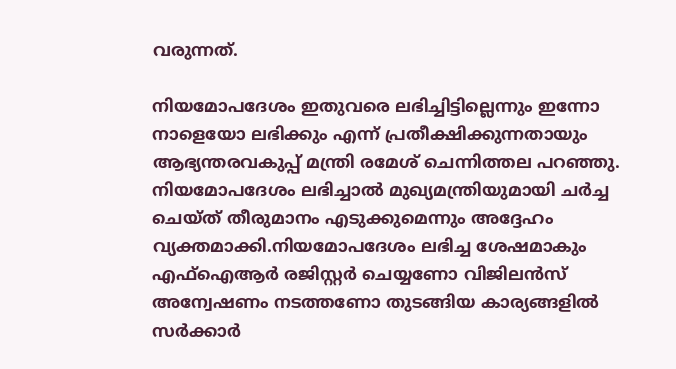വരുന്നത്.

നിയമോപദേശം ഇതുവരെ ലഭിച്ചിട്ടില്ലെന്നും ഇന്നോ നാളെയോ ലഭിക്കും എന്ന് പ്രതീക്ഷിക്കുന്നതായും ആഭ്യന്തരവകുപ്പ് മന്ത്രി രമേശ് ചെന്നിത്തല പറഞ്ഞു. നിയമോപദേശം ലഭിച്ചാല്‍ മുഖ്യമന്ത്രിയുമായി ചര്‍ച്ച ചെയ്ത് തീരുമാനം എടുക്കുമെന്നും അദ്ദേഹം വ്യക്തമാക്കി.നിയമോപദേശം ലഭിച്ച ശേഷമാകും എഫ്‌ഐആര്‍ രജിസ്റ്റര്‍ ചെയ്യണോ വിജിലന്‍സ് അന്വേഷണം നടത്തണോ തുടങ്ങിയ കാര്യങ്ങളില്‍ സര്‍ക്കാര്‍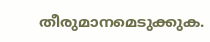തീരുമാനമെടുക്കുക.